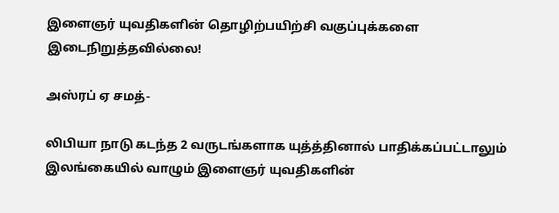இளைஞர் யுவதிகளின் தொழிற்பயிற்சி வகுப்புக்களை இடைநிறுத்தவில்லை!

அஸ்ரப் ஏ சமத்-

லிபியா நாடு கடந்த 2 வருடங்களாக யுத்த்தினால் பாதிக்கப்பட்டாலும் இலங்கையில் வாழும் இளைஞர் யுவதிகளின்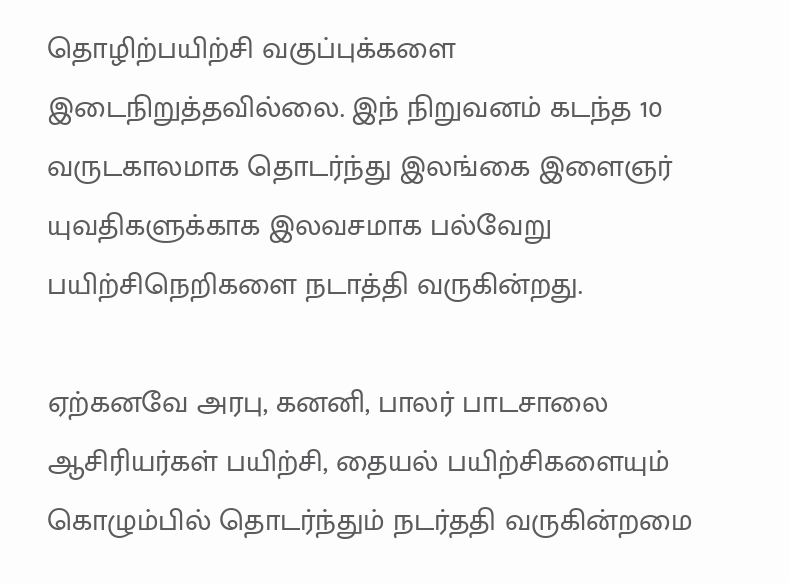தொழிற்பயிற்சி வகுப்புக்களை இடைநிறுத்தவில்லை. இந் நிறுவனம் கடந்த 10 வருடகாலமாக தொடர்ந்து இலங்கை இளைஞர் யுவதிகளுக்காக இலவசமாக பல்வேறு பயிற்சிநெறிகளை நடாத்தி வருகின்றது.

ஏற்கனவே அரபு, கனனி, பாலர் பாடசாலை ஆசிரியர்கள் பயிற்சி, தையல் பயிற்சிகளையும் கொழும்பில் தொடர்ந்தும் நடர்ததி வருகின்றமை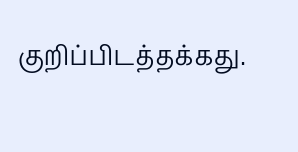குறிப்பிடத்தக்கது.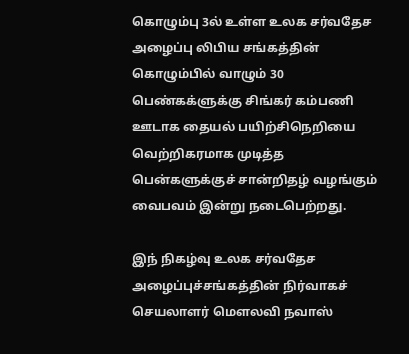கொழும்பு 3ல் உள்ள உலக சர்வதேச அழைப்பு லிபிய சங்கத்தின் கொழும்பில் வாழும் 30 பெண்கக்ளுக்கு சிங்கர் கம்பணி ஊடாக தையல் பயிற்சிநெறியை வெற்றிகரமாக முடித்த பென்களுக்குச் சான்றிதழ் வழங்கும் வைபவம் இன்று நடைபெற்றது.

இந் நிகழ்வு உலக சர்வதேச அழைப்புச்சங்கத்தின் நிர்வாகச் செயலாளர் மௌலவி நவாஸ்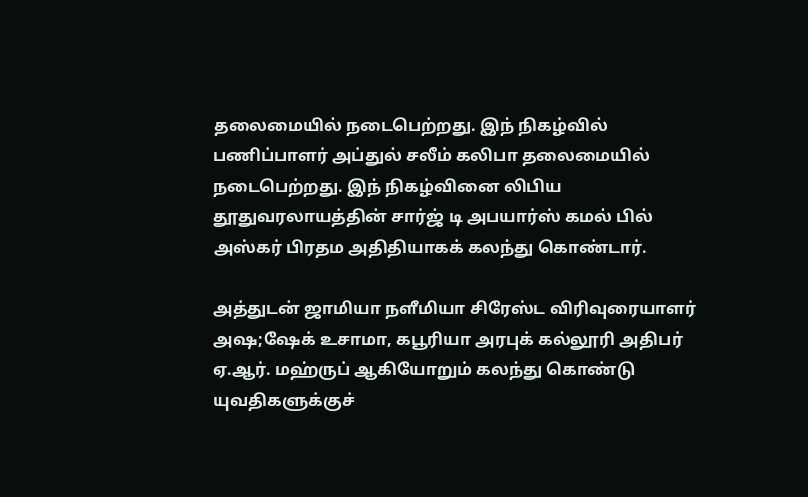தலைமையில் நடைபெற்றது. இந் நிகழ்வில் பணிப்பாளர் அப்துல் சலீம் கலிபா தலைமையில் நடைபெற்றது. இந் நிகழ்வினை லிபிய தூதுவரலாயத்தின் சார்ஜ் டி அபயார்ஸ் கமல் பில் அஸ்கர் பிரதம அதிதியாகக் கலந்து கொண்டார்.

அத்துடன் ஜாமியா நளீமியா சிரேஸ்ட விரிவுரையாளர் அஷ;ஷேக் உசாமா, கபூரியா அரபுக் கல்லூரி அதிபர் ஏ.ஆர். மஹ்ருப் ஆகியோறும் கலந்து கொண்டு யுவதிகளுக்குச்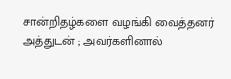சான்றிதழ்களை வழங்கி வைத்தனர் அத்துடன் ; அவர்களினால்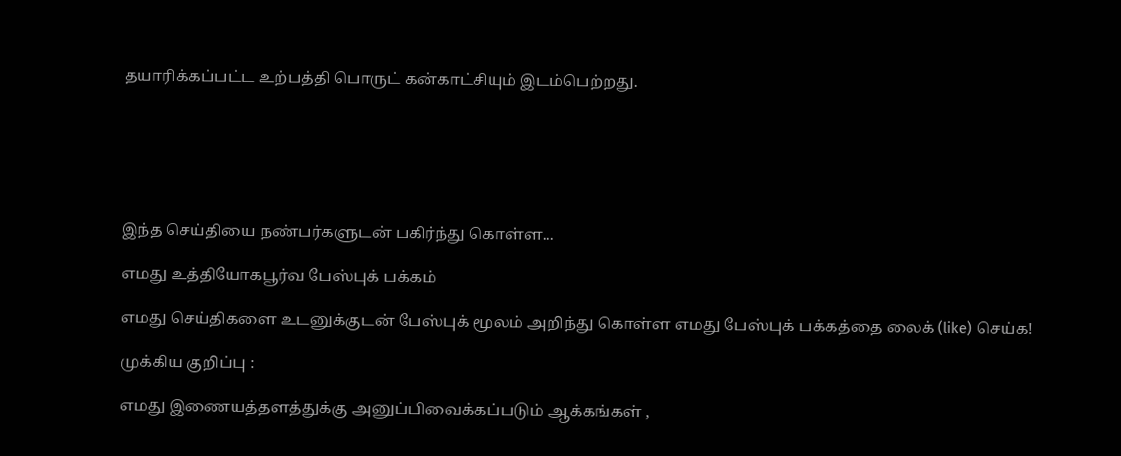தயாரிக்கப்பட்ட உற்பத்தி பொருட் கன்காட்சியும் இடம்பெற்றது.






இந்த செய்தியை நண்பர்களுடன் பகிர்ந்து கொள்ள...

எமது உத்தியோகபூர்வ பேஸ்புக் பக்கம்

எமது செய்திகளை உடனுக்குடன் பேஸ்புக் மூலம் அறிந்து கொள்ள எமது பேஸ்புக் பக்கத்தை லைக் (like) செய்க!

முக்கிய குறிப்பு :

எமது இணையத்தளத்துக்கு அனுப்பிவைக்கப்படும் ஆக்கங்கள் ,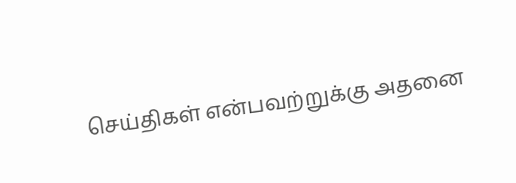செய்திகள் என்பவற்றுக்கு அதனை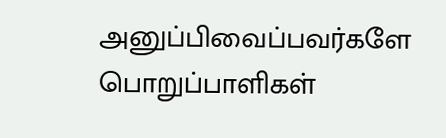அனுப்பிவைப்பவர்களே பொறுப்பாளிகள்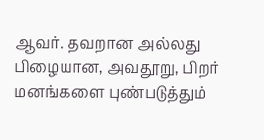ஆவர். தவறான அல்லது பிழையான, அவதூறு, பிறர் மனங்களை புண்படுத்தும்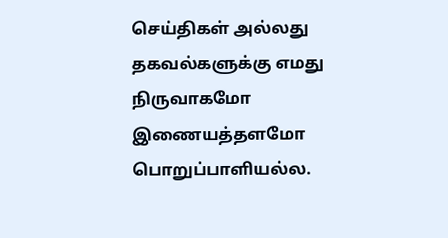செய்திகள் அல்லது தகவல்களுக்கு எமது நிருவாகமோ இணையத்தளமோ பொறுப்பாளியல்ல.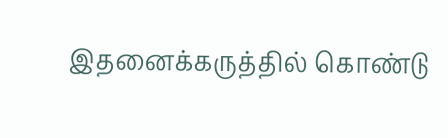இதனைக்கருத்தில் கொண்டு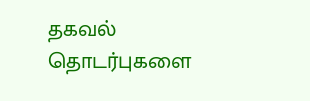தகவல் தொடர்புகளை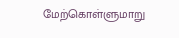மேற்கொள்ளுமாறு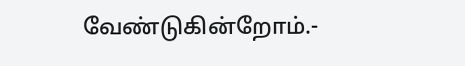வேண்டுகின்றோம்.-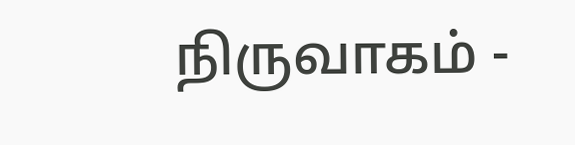நிருவாகம் -